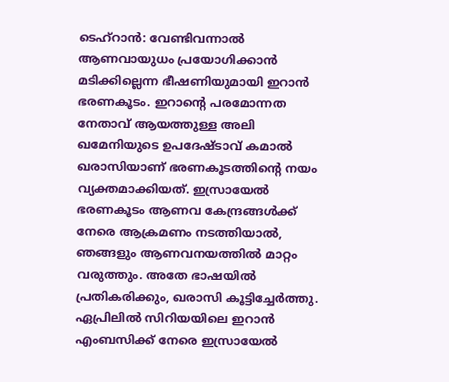ടെഹ്റാൻ: വേണ്ടിവന്നാൽ ആണവായുധം പ്രയോഗിക്കാൻ മടിക്കില്ലെന്ന ഭീഷണിയുമായി ഇറാൻ ഭരണകൂടം. ഇറാന്റെ പരമോന്നത നേതാവ് ആയത്തുള്ള അലി ഖമേനിയുടെ ഉപദേഷ്ടാവ് കമാൽ ഖരാസിയാണ് ഭരണകൂടത്തിന്റെ നയം വ്യക്തമാക്കിയത്. ഇസ്രായേൽ ഭരണകൂടം ആണവ കേന്ദ്രങ്ങൾക്ക് നേരെ ആക്രമണം നടത്തിയാൽ, ഞങ്ങളും ആണവനയത്തിൽ മാറ്റം വരുത്തും. അതേ ഭാഷയിൽ പ്രതികരിക്കും, ഖരാസി കൂട്ടിച്ചേർത്തു. ഏപ്രിലിൽ സിറിയയിലെ ഇറാൻ എംബസിക്ക് നേരെ ഇസ്രായേൽ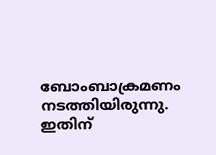ബോംബാക്രമണം നടത്തിയിരുന്നു. ഇതിന്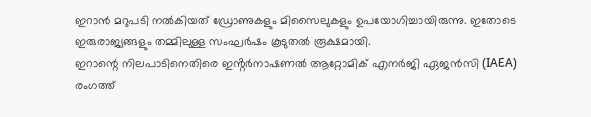ഇറാൻ മറുപടി നൽകിയത് ഡ്രോണുകളും മിസൈലുകളും ഉപയോഗിച്ചായിരുന്നു. ഇതോടെ ഇരുരാജ്യങ്ങളും തമ്മിലുള്ള സംഘർഷം കൂടുതൽ രൂക്ഷമായി.
ഇറാന്റെ നിലപാടിനെതിരെ ഇൻ്റർനാഷണൽ ആറ്റോമിക് എനർജി ഏജൻസി (IAEA) രംഗത്ത്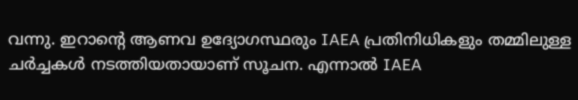വന്നു. ഇറാന്റെ ആണവ ഉദ്യോഗസ്ഥരും IAEA പ്രതിനിധികളും തമ്മിലുള്ള ചർച്ചകൾ നടത്തിയതായാണ് സൂചന. എന്നാൽ IAEA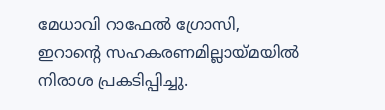മേധാവി റാഫേൽ ഗ്രോസി, ഇറാന്റെ സഹകരണമില്ലായ്മയിൽ നിരാശ പ്രകടിപ്പിച്ചു.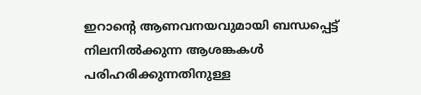ഇറാന്റെ ആണവനയവുമായി ബന്ധപ്പെട്ട് നിലനിൽക്കുന്ന ആശങ്കകൾ പരിഹരിക്കുന്നതിനുള്ള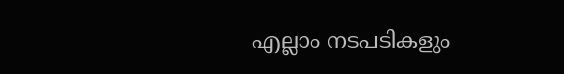എല്ലാം നടപടികളും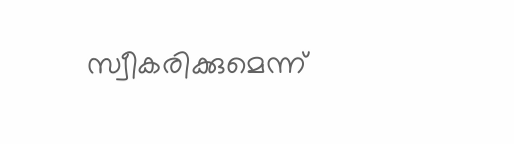സ്വീകരിക്കുമെന്ന്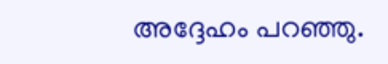അദ്ദേഹം പറഞ്ഞു.